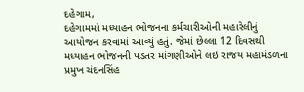દહેગામ,
દહેગામમાં મધ્યાહન ભોજનના કર્મચારીઓની મહારેલીનું આયોજન કરવામાં આવ્યું હતું. જેમાં છેલ્લા 12 દિવસથી મધ્યાહન ભોજનની પડતર માંગણીઓને લઇ રાજય મહામંડળના પ્રમુખ ચંદનસિંહ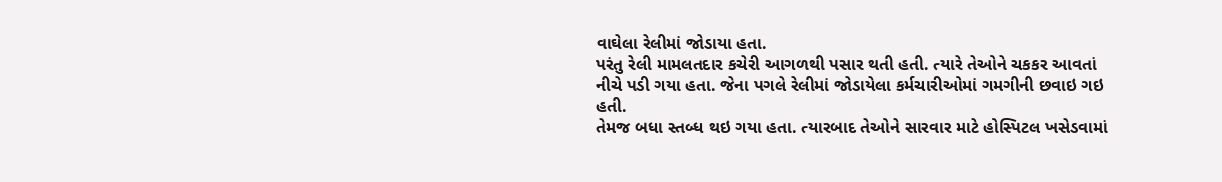વાઘેલા રેલીમાં જોડાયા હતા.
પરંતુ રેલી મામલતદાર કચેરી આગળથી પસાર થતી હતી. ત્યારે તેઓને ચકકર આવતાં નીચે પડી ગયા હતા. જેના પગલે રેલીમાં જોડાયેલા કર્મચારીઓમાં ગમગીની છવાઇ ગઇ હતી.
તેમજ બધા સ્તબ્ધ થઇ ગયા હતા. ત્યારબાદ તેઓને સારવાર માટે હોસ્પિટલ ખસેડવામાં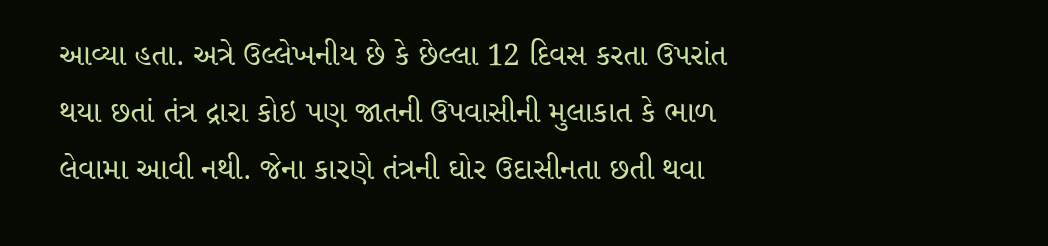આવ્યા હતા. અત્રે ઉલ્લેખનીય છે કે છેલ્લા 12 દિવસ કરતા ઉપરાંત થયા છતાં તંત્ર દ્રારા કોઇ પણ જાતની ઉપવાસીની મુલાકાત કે ભાળ લેવામા આવી નથી. જેના કારણે તંત્રની ઘોર ઉદાસીનતા છતી થવા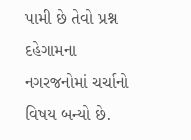પામી છે તેવો પ્રશ્ન દહેગામના નગરજનોમાં ચર્ચાનો વિષય બન્યો છે.